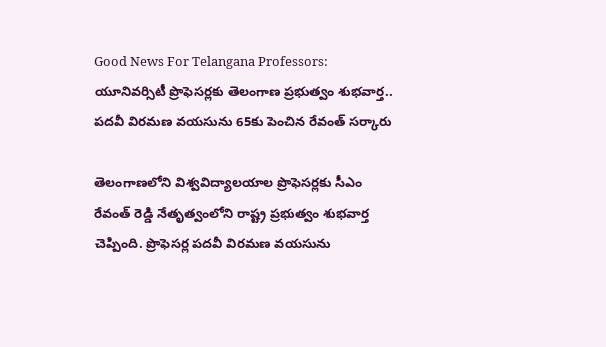Good News For Telangana Professors: యూనివర్సిటీ ప్రొఫెసర్లకు తెలంగాణ ప్రభుత్వం శుభవార్త.. పదవీ విరమణ వయసును 65కు పెంచిన రేవంత్ సర్కారు

తెలంగాణలోని విశ్వవిద్యాలయాల ప్రొఫెసర్లకు సీఎం రేవంత్ రెడ్డి నేతృత్వంలోని రాష్ట్ర ప్రభుత్వం శుభవార్త చెప్పింది. ప్రొఫెసర్ల పదవీ విరమణ వయసును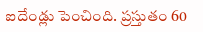ఐదేండ్లు పెంచింది. ప్రస్తుతం 60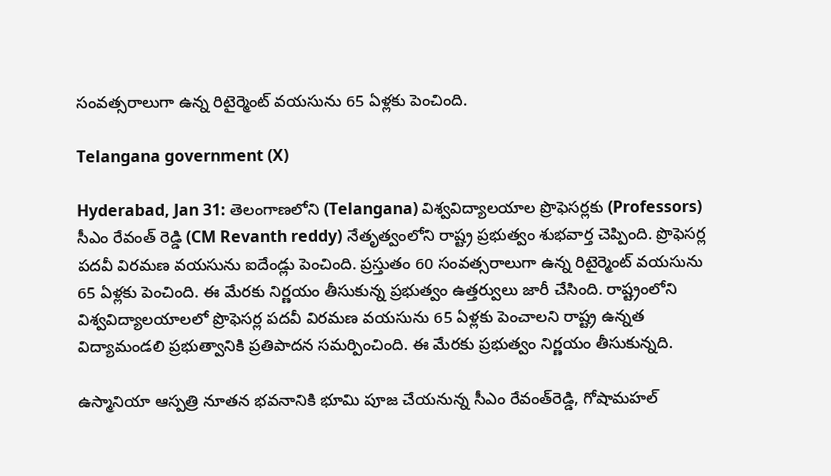సంవత్సరాలుగా ఉన్న రిటైర్మెంట్ వయసును 65 ఏళ్లకు పెంచింది.

Telangana government (X)

Hyderabad, Jan 31: తెలంగాణలోని (Telangana) విశ్వవిద్యాలయాల ప్రొఫెసర్లకు (Professors) సీఎం రేవంత్ రెడ్డి (CM Revanth reddy) నేతృత్వంలోని రాష్ట్ర ప్రభుత్వం శుభవార్త చెప్పింది. ప్రొఫెసర్ల పదవీ విరమణ వయసును ఐదేండ్లు పెంచింది. ప్రస్తుతం 60 సంవత్సరాలుగా ఉన్న రిటైర్మెంట్ వయసును 65 ఏళ్లకు పెంచింది. ఈ మేరకు నిర్ణయం తీసుకున్న ప్రభుత్వం ఉత్తర్వులు జారీ చేసింది. రాష్ట్రంలోని విశ్వవిద్యాలయాలలో ప్రొఫెసర్ల పదవీ విరమణ వయసును 65 ఏళ్లకు పెంచాలని రాష్ట్ర ఉన్నత విద్యామండలి ప్రభుత్వానికి ప్రతిపాదన సమర్పించింది. ఈ మేరకు ప్రభుత్వం నిర్ణయం తీసుకున్నది.

ఉస్మానియా ఆస్పత్రి నూతన భవనానికి భూమి పూజ చేయనున్న సీఎం రేవంత్‌రెడ్డి, గోషామహల్‌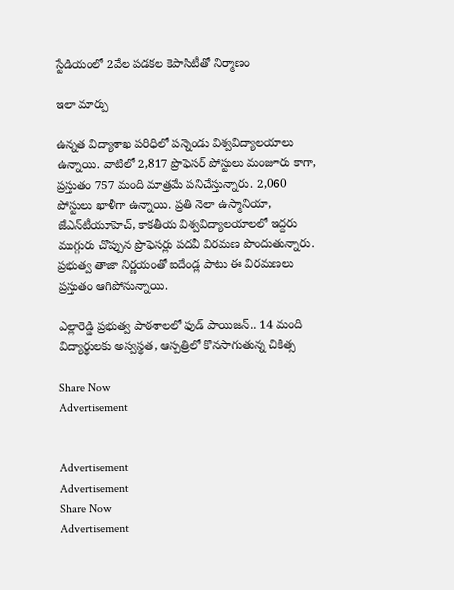స్టేడియంలో 2వేల పడకల కెపాసిటీతో నిర్మాణం

ఇలా మార్పు

ఉన్నత విద్యాశాఖ పరిధిలో పన్నెండు విశ్వవిద్యాలయాలు ఉన్నాయి. వాటిలో 2,817 ప్రొఫెసర్ పోస్టులు మంజూరు కాగా, ప్రస్తుతం 757 మంది మాత్రమే పనిచేస్తున్నారు. 2,060 పోస్టులు ఖాళీగా ఉన్నాయి. ప్రతి నెలా ఉస్మానియా, జేఎన్‌టీయూహెచ్, కాకతీయ విశ్వవిద్యాలయాలలో ఇద్దరు ముగ్గురు చొప్పున ప్రొఫెసర్లు పదవీ విరమణ పొందుతున్నారు. ప్రభుత్వ తాజా నిర్ణయంతో ఐదేండ్ల పాటు ఈ విరమణలు ప్రస్తుతం ఆగిపోనున్నాయి.

ఎల్లారెడ్డి ప్రభుత్వ పాఠశాలలో ఫుడ్ పాయిజన్.. 14 మంది విద్యార్థులకు అస్వస్థత, ఆస్పత్రిలో కొనసాగుతున్న చికిత్స

Share Now
Advertisement


Advertisement
Advertisement
Share Now
Advertisement